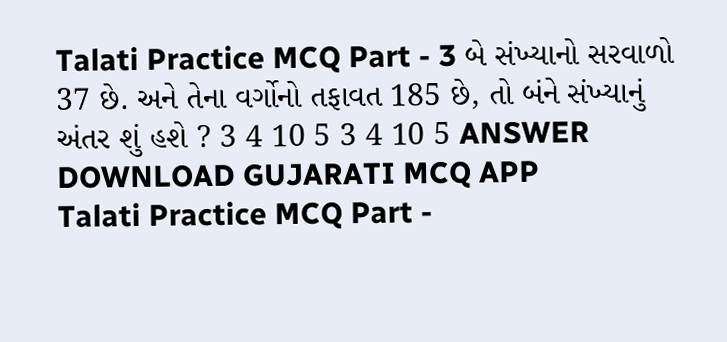Talati Practice MCQ Part - 3 બે સંખ્યાનો સરવાળો 37 છે. અને તેના વર્ગોનો તફાવત 185 છે, તો બંને સંખ્યાનું અંતર શું હશે ? 3 4 10 5 3 4 10 5 ANSWER DOWNLOAD GUJARATI MCQ APP
Talati Practice MCQ Part -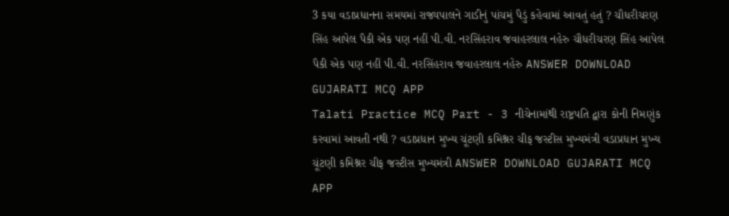3 કયા વડાપ્રધાનના સમયમાં રાજ્યપાલને ગાડીનું પાંચમું પૈડું કહેવામાં આવતું હતું ? ચૌધરીચરણ સિંહ આપેલ પૈકી એક પણ નહીં પી.વી. નરસિંહરાવ જવાહરલાલ નહેરુ ચૌધરીચરણ સિંહ આપેલ પૈકી એક પણ નહીં પી.વી. નરસિંહરાવ જવાહરલાલ નહેરુ ANSWER DOWNLOAD GUJARATI MCQ APP
Talati Practice MCQ Part - 3 નીચેનામાંથી રાષ્ટ્રપતિ દ્વારા કોની નિમણુંક કરવામાં આવતી નથી ? વડાપ્રધાન મુખ્ય ચૂંટણી કમિશ્નર ચીફ જસ્ટીસ મુખ્યમંત્રી વડાપ્રધાન મુખ્ય ચૂંટણી કમિશ્નર ચીફ જસ્ટીસ મુખ્યમંત્રી ANSWER DOWNLOAD GUJARATI MCQ APP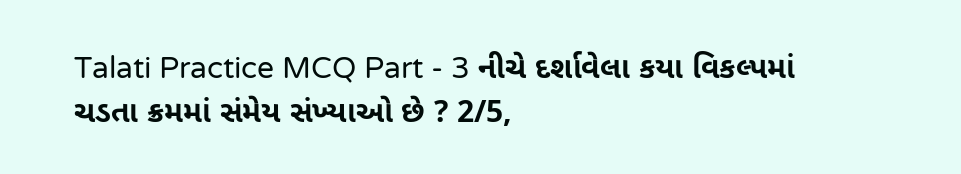Talati Practice MCQ Part - 3 નીચે દર્શાવેલા કયા વિકલ્પમાં ચડતા ક્રમમાં સંમેય સંખ્યાઓ છે ? 2/5,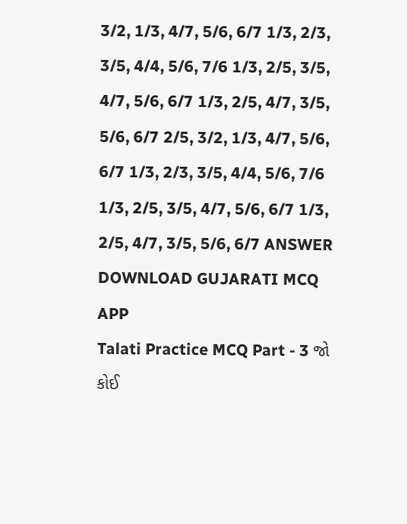3/2, 1/3, 4/7, 5/6, 6/7 1/3, 2/3, 3/5, 4/4, 5/6, 7/6 1/3, 2/5, 3/5, 4/7, 5/6, 6/7 1/3, 2/5, 4/7, 3/5, 5/6, 6/7 2/5, 3/2, 1/3, 4/7, 5/6, 6/7 1/3, 2/3, 3/5, 4/4, 5/6, 7/6 1/3, 2/5, 3/5, 4/7, 5/6, 6/7 1/3, 2/5, 4/7, 3/5, 5/6, 6/7 ANSWER DOWNLOAD GUJARATI MCQ APP
Talati Practice MCQ Part - 3 જો કોઈ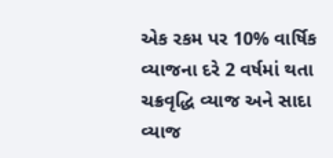એક રકમ પર 10% વાર્ષિક વ્યાજના દરે 2 વર્ષમાં થતા ચક્રવૃદ્ધિ વ્યાજ અને સાદા વ્યાજ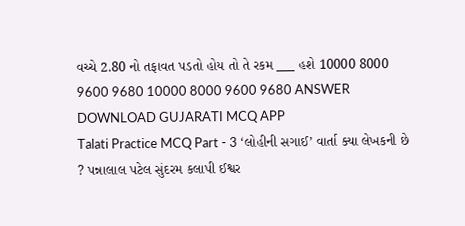વચ્ચે 2.80 નો તફાવત પડતો હોય તો તે રકમ ___ હશે 10000 8000 9600 9680 10000 8000 9600 9680 ANSWER DOWNLOAD GUJARATI MCQ APP
Talati Practice MCQ Part - 3 ‘લોહીની સગાઈ’ વાર્તા ક્યા લેખકની છે ? પન્નાલાલ પટેલ સુંદરમ કલાપી ઈશ્વર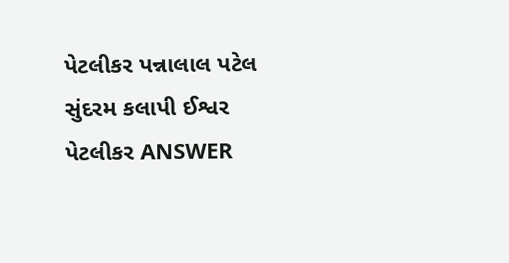પેટલીકર પન્નાલાલ પટેલ સુંદરમ કલાપી ઈશ્વર પેટલીકર ANSWER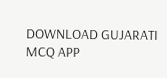DOWNLOAD GUJARATI MCQ APP